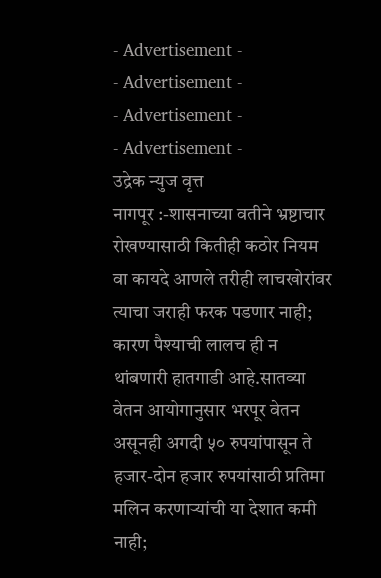- Advertisement -
- Advertisement -
- Advertisement -
- Advertisement -
उद्रेक न्युज वृत्त
नागपूर :-शासनाच्या वतीने भ्रष्टाचार रोखण्यासाठी कितीही कठोर नियम वा कायदे आणले तरीही लाचखोरांवर त्याचा जराही फरक पडणार नाही; कारण पैश्याची लालच ही न थांबणारी हातगाडी आहे.सातव्या वेतन आयोगानुसार भरपूर वेतन असूनही अगदी ५० रुपयांपासून ते हजार-दोन हजार रुपयांसाठी प्रतिमा मलिन करणाऱ्यांची या देशात कमी नाही;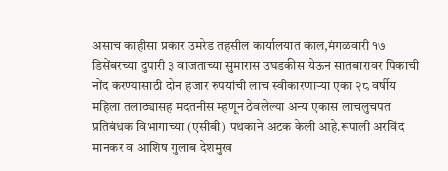असाच काहीसा प्रकार उमरेड तहसील कार्यालयात काल,मंगळवारी १७ डिसेंबरच्या दुपारी ३ वाजताच्या सुमारास उघडकीस येऊन सातबारावर पिकाची नोंद करण्यासाठी दोन हजार रुपयांची लाच स्वीकारणाऱ्या एका २८ वर्षीय महिला तलाठ्यासह मदतनीस म्हणून ठेवलेल्या अन्य एकास लाचलुचपत प्रतिबंधक विभागाच्या (एसीबी) पथकाने अटक केली आहे.रूपाली अरविंद मानकर व आशिष गुलाब देशमुख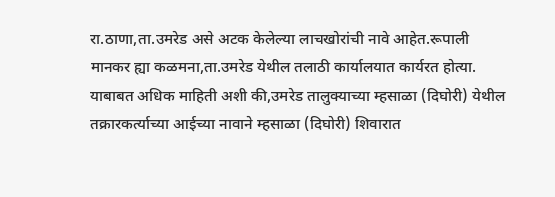रा.ठाणा,ता.उमरेड असे अटक केलेल्या लाचखोरांची नावे आहेत.रूपाली मानकर ह्या कळमना,ता.उमरेड येथील तलाठी कार्यालयात कार्यरत होत्या.
याबाबत अधिक माहिती अशी की,उमरेड तालुक्याच्या म्हसाळा (दिघोरी) येथील तक्रारकर्त्याच्या आईच्या नावाने म्हसाळा (दिघोरी) शिवारात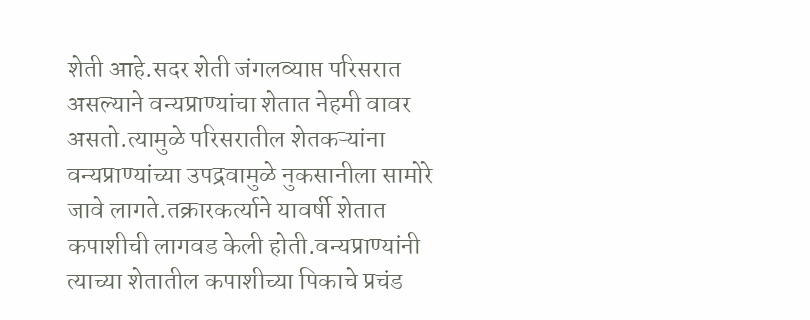शेती आहे.सदर शेती जंगलव्याप्त परिसरात असल्याने वन्यप्राण्यांचा शेतात नेहमी वावर असतो.त्यामुळे परिसरातील शेतकऱ्यांना वन्यप्राण्यांच्या उपद्रवामुळे नुकसानीला सामोरे जावे लागते.तक्रारकर्त्याने यावर्षी शेतात कपाशीची लागवड केली होती.वन्यप्राण्यांनी त्याच्या शेतातील कपाशीच्या पिकाचे प्रचंड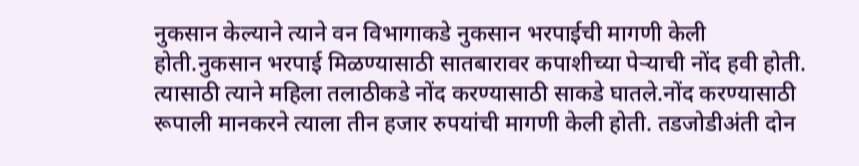नुकसान केल्याने त्याने वन विभागाकडे नुकसान भरपाईची मागणी केली होती.नुकसान भरपाई मिळण्यासाठी सातबारावर कपाशीच्या पेऱ्याची नोंद हवी होती. त्यासाठी त्याने महिला तलाठीकडे नोंद करण्यासाठी साकडे घातले.नोंद करण्यासाठी रूपाली मानकरने त्याला तीन हजार रुपयांची मागणी केली होती. तडजोडीअंती दोन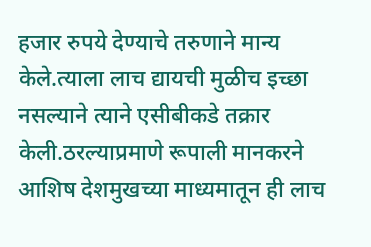हजार रुपये देण्याचे तरुणाने मान्य केले.त्याला लाच द्यायची मुळीच इच्छा नसल्याने त्याने एसीबीकडे तक्रार केली.ठरल्याप्रमाणे रूपाली मानकरने आशिष देशमुखच्या माध्यमातून ही लाच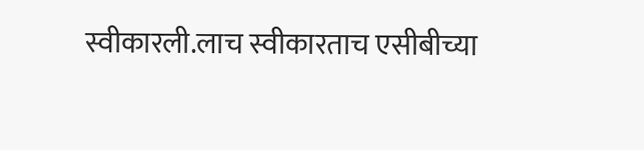स्वीकारली.लाच स्वीकारताच एसीबीच्या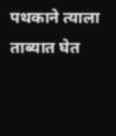पथकाने त्याला ताब्यात घेत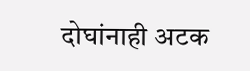दोघांनाही अटक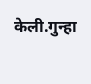केली.गुन्हा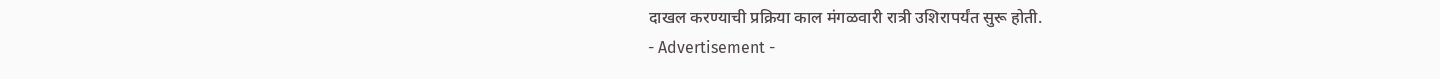दाखल करण्याची प्रक्रिया काल मंगळवारी रात्री उशिरापर्यंत सुरू होती.
- Advertisement -